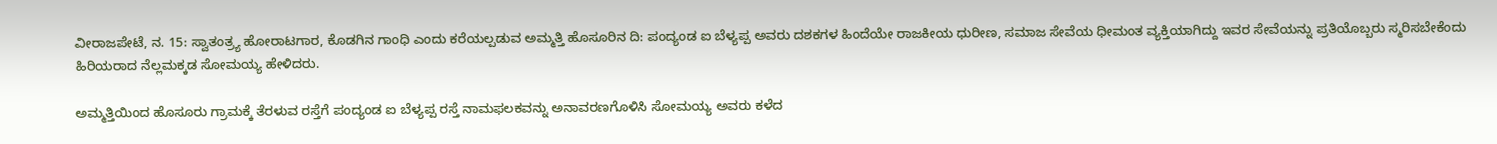ವೀರಾಜಪೇಟೆ, ನ. 15: ಸ್ವಾತಂತ್ರ್ಯ ಹೋರಾಟಗಾರ, ಕೊಡಗಿನ ಗಾಂಧಿ ಎಂದು ಕರೆಯಲ್ಪಡುವ ಅಮ್ಮತ್ತಿ ಹೊಸೂರಿನ ದಿ: ಪಂದ್ಯಂಡ ಐ ಬೆಳ್ಯಪ್ಪ ಅವರು ದಶಕಗಳ ಹಿಂದೆಯೇ ರಾಜಕೀಯ ಧುರೀಣ, ಸಮಾಜ ಸೇವೆಯ ಧೀಮಂತ ವ್ಯಕ್ತಿಯಾಗಿದ್ದು ಇವರ ಸೇವೆಯನ್ನು ಪ್ರತಿಯೊಬ್ಬರು ಸ್ಮರಿಸಬೇಕೆಂದು ಹಿರಿಯರಾದ ನೆಲ್ಲಮಕ್ಕಡ ಸೋಮಯ್ಯ ಹೇಳಿದರು.

ಅಮ್ಮತ್ತಿಯಿಂದ ಹೊಸೂರು ಗ್ರಾಮಕ್ಕೆ ತೆರಳುವ ರಸ್ತೆಗೆ ಪಂದ್ಯಂಡ ಐ ಬೆಳ್ಯಪ್ಪ ರಸ್ತೆ ನಾಮಫಲಕವನ್ನು ಅನಾವರಣಗೊಳಿಸಿ ಸೋಮಯ್ಯ ಅವರು ಕಳೆದ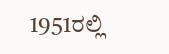1951ರಲ್ಲಿ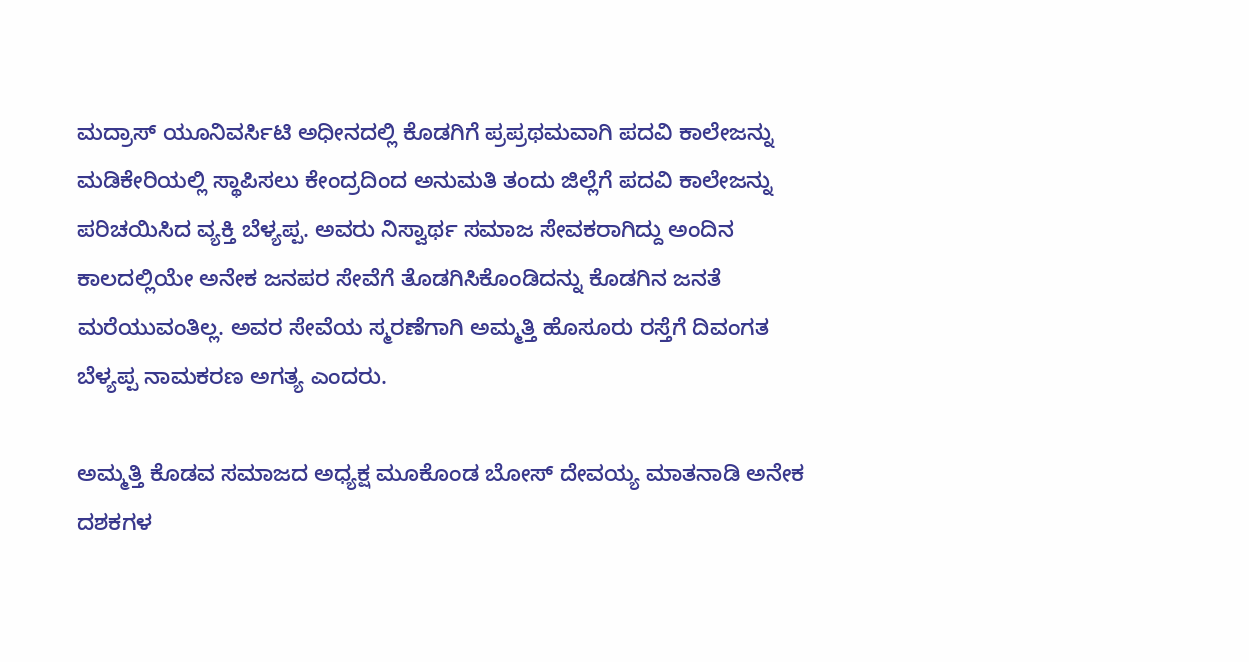ಮದ್ರಾಸ್ ಯೂನಿವರ್ಸಿಟಿ ಅಧೀನದಲ್ಲಿ ಕೊಡಗಿಗೆ ಪ್ರಪ್ರಥಮವಾಗಿ ಪದವಿ ಕಾಲೇಜನ್ನು ಮಡಿಕೇರಿಯಲ್ಲಿ ಸ್ಥಾಪಿಸಲು ಕೇಂದ್ರದಿಂದ ಅನುಮತಿ ತಂದು ಜಿಲ್ಲೆಗೆ ಪದವಿ ಕಾಲೇಜನ್ನು ಪರಿಚಯಿಸಿದ ವ್ಯಕ್ತಿ ಬೆಳ್ಯಪ್ಪ. ಅವರು ನಿಸ್ವಾರ್ಥ ಸಮಾಜ ಸೇವಕರಾಗಿದ್ದು ಅಂದಿನ ಕಾಲದಲ್ಲಿಯೇ ಅನೇಕ ಜನಪರ ಸೇವೆಗೆ ತೊಡಗಿಸಿಕೊಂಡಿದನ್ನು ಕೊಡಗಿನ ಜನತೆ ಮರೆಯುವಂತಿಲ್ಲ. ಅವರ ಸೇವೆಯ ಸ್ಮರಣೆಗಾಗಿ ಅಮ್ಮತ್ತಿ ಹೊಸೂರು ರಸ್ತೆಗೆ ದಿವಂಗತ ಬೆಳ್ಯಪ್ಪ ನಾಮಕರಣ ಅಗತ್ಯ ಎಂದರು.

ಅಮ್ಮತ್ತಿ ಕೊಡವ ಸಮಾಜದ ಅಧ್ಯಕ್ಷ ಮೂಕೊಂಡ ಬೋಸ್ ದೇವಯ್ಯ ಮಾತನಾಡಿ ಅನೇಕ ದಶಕಗಳ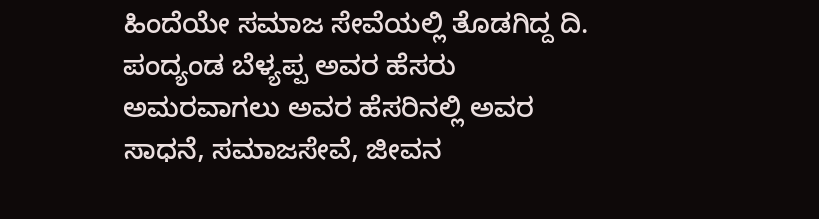ಹಿಂದೆಯೇ ಸಮಾಜ ಸೇವೆಯಲ್ಲಿ ತೊಡಗಿದ್ದ ದಿ. ಪಂದ್ಯಂಡ ಬೆಳ್ಯಪ್ಪ ಅವರ ಹೆಸರು ಅಮರವಾಗಲು ಅವರ ಹೆಸರಿನಲ್ಲಿ ಅವರ ಸಾಧನೆ, ಸಮಾಜಸೇವೆ, ಜೀವನ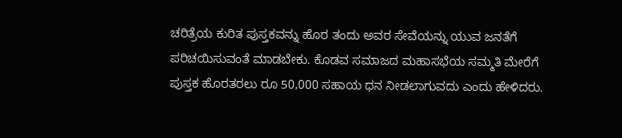ಚರಿತ್ರೆಯ ಕುರಿತ ಪುಸ್ತಕವನ್ನು ಹೊರ ತಂದು ಅವರ ಸೇವೆಯನ್ನು ಯುವ ಜನತೆಗೆ ಪರಿಚಯಿಸುವಂತೆ ಮಾಡಬೇಕು. ಕೊಡವ ಸಮಾಜದ ಮಹಾಸಭೆಯ ಸಮ್ಮತಿ ಮೇರೆಗೆ ಪುಸ್ತಕ ಹೊರತರಲು ರೂ 50,000 ಸಹಾಯ ಧನ ನೀಡಲಾಗುವದು ಎಂದು ಹೇಳಿದರು.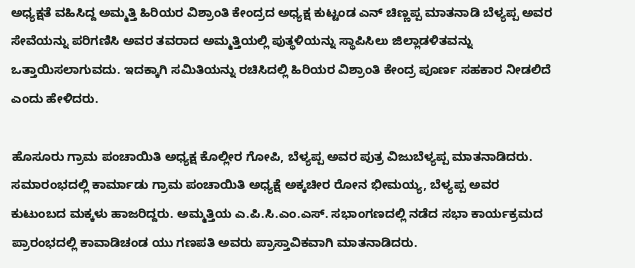ಅಧ್ಯಕ್ಷತೆ ವಹಿಸಿದ್ದ ಅಮ್ಮತ್ತಿ ಹಿರಿಯರ ವಿಶ್ರಾಂತಿ ಕೇಂದ್ರದ ಅಧ್ಯಕ್ಷ ಕುಟ್ಟಂಡ ಎನ್ ಚಿಣ್ಣಪ್ಪ ಮಾತನಾಡಿ ಬೆಳ್ಯಪ್ಪ ಅವರ ಸೇವೆಯನ್ನು ಪರಿಗಣಿಸಿ ಅವರ ತವರಾದ ಅಮ್ಮತ್ತಿಯಲ್ಲಿ ಪುತ್ಥಳಿಯನ್ನು ಸ್ಥಾಪಿಸಿಲು ಜಿಲ್ಲಾಡಳಿತವನ್ನು ಒತ್ತಾಯಿಸಲಾಗುವದು. ಇದಕ್ಕಾಗಿ ಸಮಿತಿಯನ್ನು ರಚಿಸಿದಲ್ಲಿ ಹಿರಿಯರ ವಿಶ್ರಾಂತಿ ಕೇಂದ್ರ ಪೂರ್ಣ ಸಹಕಾರ ನೀಡಲಿದೆ ಎಂದು ಹೇಳಿದರು.

ಹೊಸೂರು ಗ್ರಾಮ ಪಂಚಾಯಿತಿ ಅಧ್ಯಕ್ಷ ಕೊಲ್ಲೀರ ಗೋಪಿ, ಬೆಳ್ಯಪ್ಪ ಅವರ ಪುತ್ರ ವಿಜುಬೆಳ್ಯಪ್ಪ ಮಾತನಾಡಿದರು. ಸಮಾರಂಭದಲ್ಲಿ ಕಾರ್ಮಾಡು ಗ್ರಾಮ ಪಂಚಾಯಿತಿ ಅಧ್ಯಕ್ಷೆ ಅಕ್ಕಚೀರ ರೋನ ಭೀಮಯ್ಯ, ಬೆಳ್ಯಪ್ಪ ಅವರ ಕುಟುಂಬದ ಮಕ್ಕಳು ಹಾಜರಿದ್ದರು. ಅಮ್ಮತ್ತಿಯ ಎ.ಪಿ.ಸಿ.ಎಂ.ಎಸ್. ಸಭಾಂಗಣದಲ್ಲಿ ನಡೆದ ಸಭಾ ಕಾರ್ಯಕ್ರಮದ ಪ್ರಾರಂಭದಲ್ಲಿ ಕಾವಾಡಿಚಂಡ ಯು ಗಣಪತಿ ಅವರು ಪ್ರಾಸ್ತಾವಿಕವಾಗಿ ಮಾತನಾಡಿದರು.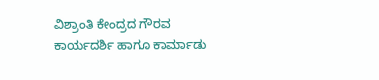ವಿಶ್ರಾಂತಿ ಕೇಂದ್ರದ ಗೌರವ ಕಾರ್ಯದರ್ಶಿ ಹಾಗೂ ಕಾರ್ಮಾಡು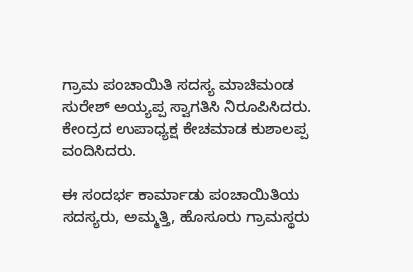ಗ್ರಾಮ ಪಂಚಾಯಿತಿ ಸದಸ್ಯ ಮಾಚಿಮಂಡ ಸುರೇಶ್ ಅಯ್ಯಪ್ಪ ಸ್ವಾಗತಿಸಿ ನಿರೂಪಿಸಿದರು. ಕೇಂದ್ರದ ಉಪಾಧ್ಯಕ್ಷ ಕೇಚಮಾಡ ಕುಶಾಲಪ್ಪ ವಂದಿಸಿದರು.

ಈ ಸಂದರ್ಭ ಕಾರ್ಮಾಡು ಪಂಚಾಯಿತಿಯ ಸದಸ್ಯರು, ಅಮ್ಮತ್ತಿ, ಹೊಸೂರು ಗ್ರಾಮಸ್ಥರು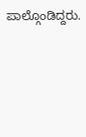ಪಾಲ್ಗೊಂಡಿದ್ದರು.